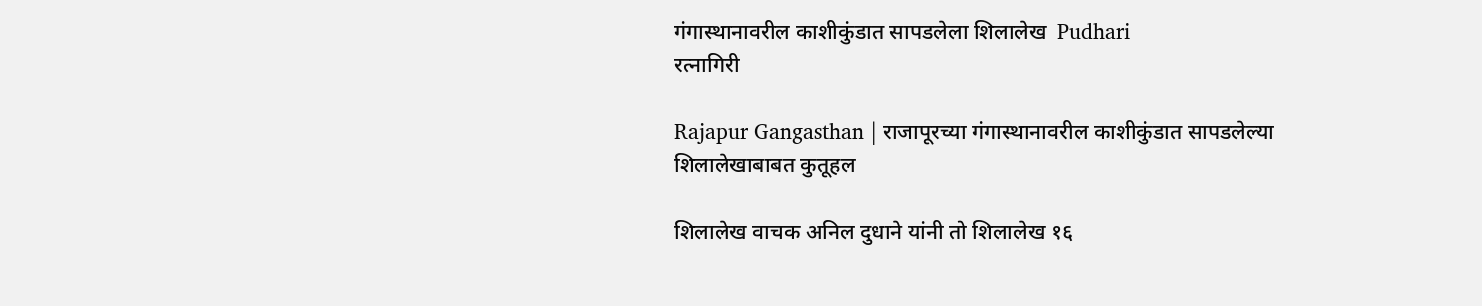गंगास्थानावरील काशीकुंडात सापडलेला शिलालेख  Pudhari
रत्नागिरी

Rajapur Gangasthan | राजापूरच्या गंगास्थानावरील काशीकुंडात सापडलेल्या शिलालेखाबाबत कुतूहल

शिलालेख वाचक अनिल दुधाने यांनी तो शिलालेख १६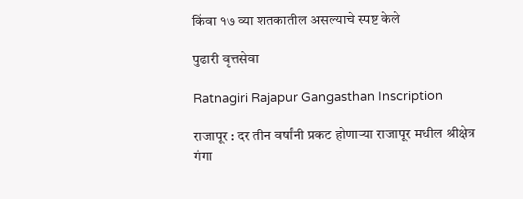किंवा १७ व्या शतकातील असल्याचे स्पष्ट केले

पुढारी वृत्तसेवा

Ratnagiri Rajapur Gangasthan Inscription

राजापूर : दर तीन वर्षांनी प्रकट होणाऱ्या राजापूर मधील श्रीक्षेत्र गंगा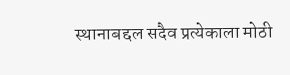स्थानाबद्दल सदैव प्रत्येकाला मोठी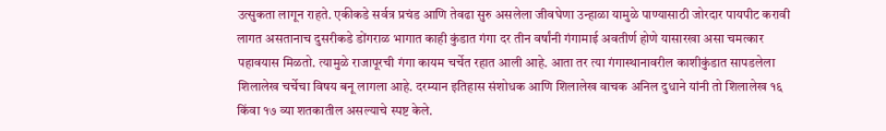उत्सुकता लागून राहते. एकीकडे सर्वत्र प्रचंड आणि तेवढा सुरु असलेला जीवघेणा उन्हाळा यामुळे पाण्यासाठी जोरदार पायपीट करावी लागत असतानाच दुसरीकडे डोंगराळ भागात काही कुंडात गंगा दर तीन वर्षांनी गंगामाई अवतीर्ण होणे यासारखा असा चमत्कार पहावयास मिळतो. त्यामुळे राजापूरची गंगा कायम चर्चेत रहात आली आहे. आता तर त्या गंगास्थानावरील काशीकुंडात सापडलेला शिलालेख चर्चेचा विषय बनू लागला आहे. दरम्यान इतिहास संशोधक आणि शिलालेख वाचक अनिल दुधाने यांनी तो शिलालेख १६ किंवा १७ व्या शतकातील असल्याचे स्पष्ट केले.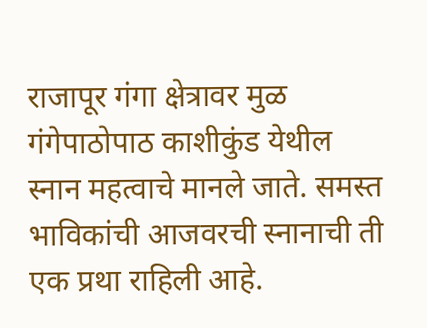राजापूर गंगा क्षेत्रावर मुळ गंगेपाठोपाठ काशीकुंड येथील स्नान महत्वाचे मानले जाते. समस्त भाविकांची आजवरची स्नानाची ती एक प्रथा राहिली आहे.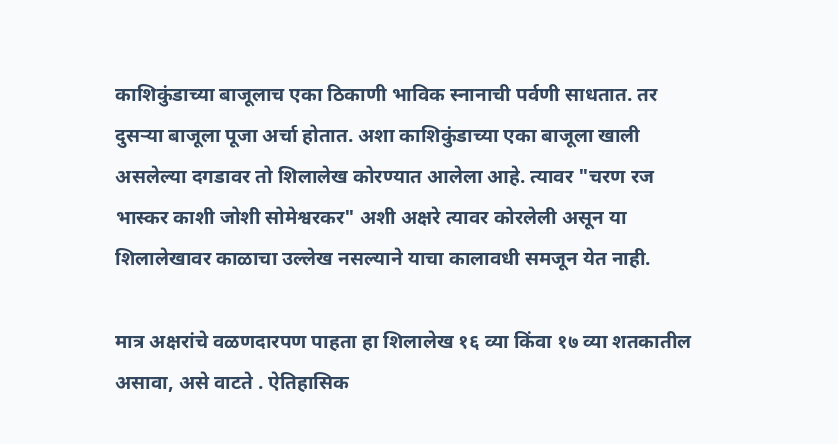काशिकुंडाच्या बाजूलाच एका ठिकाणी भाविक स्नानाची पर्वणी साधतात. तर दुसऱ्या बाजूला पूजा अर्चा होतात. अशा काशिकुंडाच्या एका बाजूला खाली असलेल्या दगडावर तो शिलालेख कोरण्यात आलेला आहे. त्यावर "चरण रज भास्कर काशी जोशी सोमेश्वरकर" अशी अक्षरे त्यावर कोरलेली असून या शिलालेखावर काळाचा उल्लेख नसल्याने याचा कालावधी समजून येत नाही.

मात्र अक्षरांचे वळणदारपण पाहता हा शिलालेख १६ व्या किंवा १७ व्या शतकातील असावा, असे वाटते . ऐतिहासिक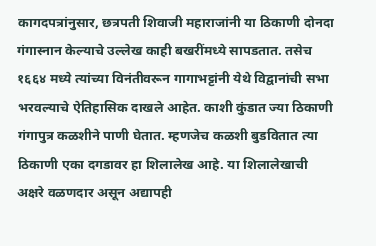कागदपत्रांनुसार, छत्रपती शिवाजी महाराजांनी या ठिकाणी दोनदा गंगास्नान केल्याचे उल्लेख काही बखरींमध्ये सापडतात. तसेच १६६४ मध्ये त्यांच्या विनंतीवरून गागाभट्टांनी येथे विद्वानांची सभा भरवल्याचे ऐतिहासिक दाखले आहेत. काशी कुंडात ज्या ठिकाणी गंगापुत्र कळशीने पाणी घेतात. म्हणजेच कळशी बुडवितात त्या ठिकाणी एका दगडावर हा शिलालेख आहे. या शिलालेखाची अक्षरे वळणदार असून अद्यापही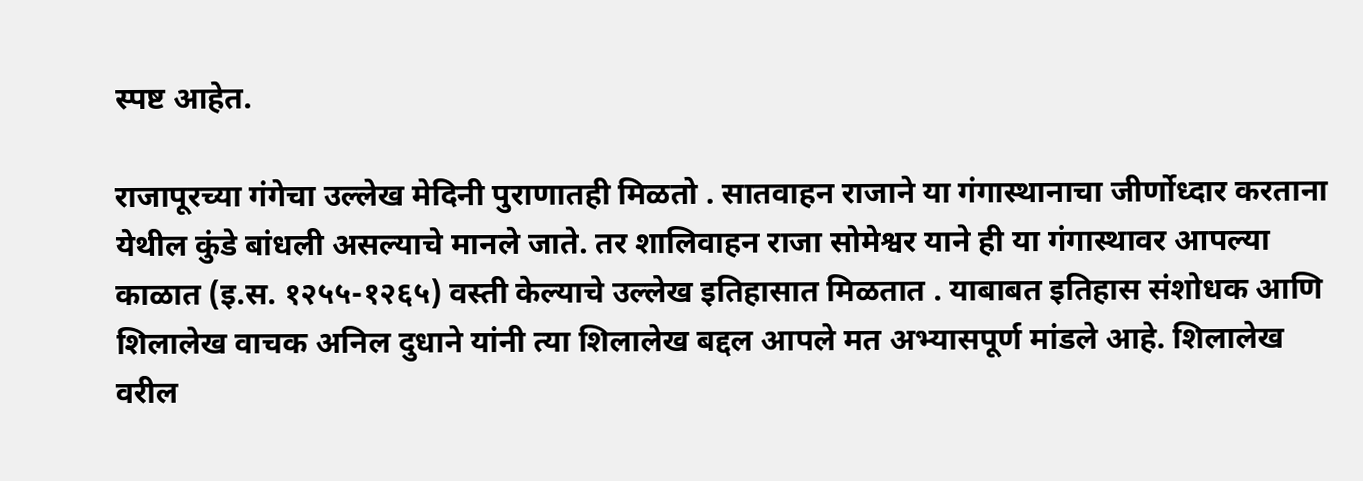स्पष्ट आहेत.

राजापूरच्या गंगेचा उल्लेख मेदिनी पुराणातही मिळतो . सातवाहन राजाने या गंगास्थानाचा जीर्णोध्दार करताना येथील कुंडे बांधली असल्याचे मानले जाते. तर शालिवाहन राजा सोमेश्वर याने ही या गंगास्थावर आपल्या काळात (इ.स. १२५५-१२६५) वस्ती केल्याचे उल्लेख इतिहासात मिळतात . याबाबत इतिहास संशोधक आणि शिलालेख वाचक अनिल दुधाने यांनी त्या शिलालेख बद्दल आपले मत अभ्यासपूर्ण मांडले आहे. शिलालेख वरील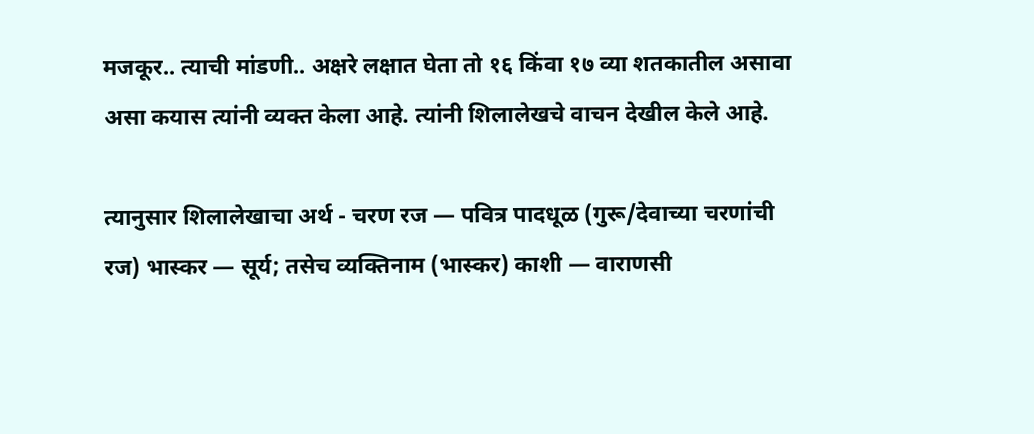मजकूर.. त्याची मांडणी.. अक्षरे लक्षात घेता तो १६ किंवा १७ व्या शतकातील असावा असा कयास त्यांनी व्यक्त केला आहे. त्यांनी शिलालेखचे वाचन देखील केले आहे.

त्यानुसार शिलालेखाचा अर्थ - चरण रज — पवित्र पादधूळ (गुरू/देवाच्या चरणांची रज) भास्कर — सूर्य; तसेच व्यक्तिनाम (भास्कर) काशी — वाराणसी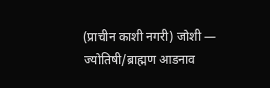(प्राचीन काशी नगरी) जोशी — ज्योतिषी/ब्राह्मण आडनाव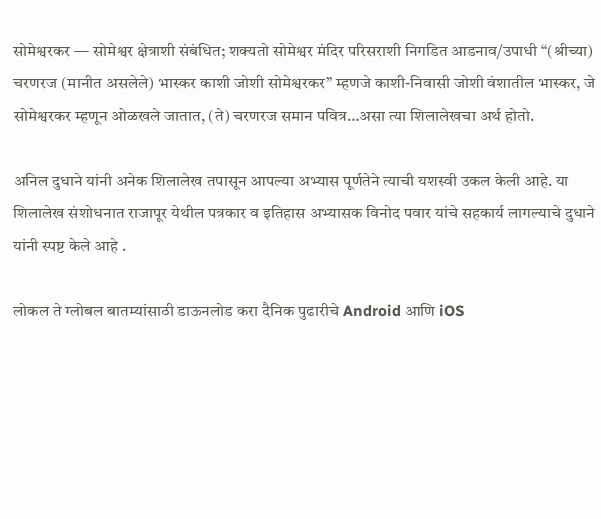सोमेश्वरकर — सोमेश्वर क्षेत्राशी संबंधित; शक्यतो सोमेश्वर मंदिर परिसराशी निगडित आडनाव/उपाधी “(श्रीच्या) चरणरज (मानीत असलेले) भास्कर काशी जोशी सोमेश्वरकर” म्हणजे काशी-निवासी जोशी वंशातील भास्कर, जे सोमेश्वरकर म्हणून ओळखले जातात, (ते) चरणरज समान पवित्र…असा त्या शिलालेखचा अर्थ होतो.

अनिल दुधाने यांनी अनेक शिलालेख तपासून आपल्या अभ्यास पूर्णतेने त्याची यशस्वी उकल केली आहे. या शिलालेख संशोधनात राजापूर येथील पत्रकार व इतिहास अभ्यासक विनोद पवार यांचे सहकार्य लागल्याचे दुधाने यांनी स्पष्ट केले आहे .

लोकल ते ग्लोबल बातम्यांसाठी डाऊनलोड करा दैनिक पुढारीचे Android आणि iOS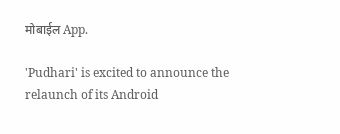मोबाईल App.

'Pudhari' is excited to announce the relaunch of its Android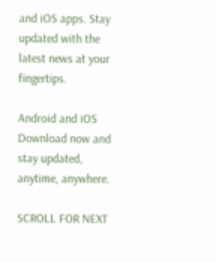and iOS apps. Stay updated with the latest news at your fingertips.

Android and iOS Download now and stay updated, anytime, anywhere.

SCROLL FOR NEXT